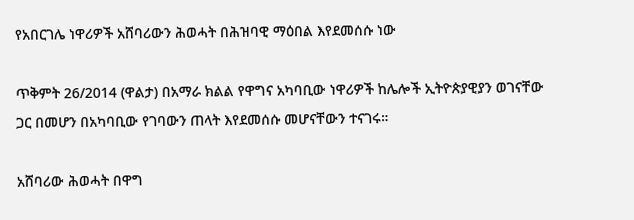የአበርገሌ ነዋሪዎች አሸባሪውን ሕወሓት በሕዝባዊ ማዕበል እየደመሰሱ ነው

ጥቅምት 26/2014 (ዋልታ) በአማራ ክልል የዋግና አካባቢው ነዋሪዎች ከሌሎች ኢትዮጵያዊያን ወገናቸው ጋር በመሆን በአካባቢው የገባውን ጠላት እየደመሰሱ መሆናቸውን ተናገሩ።

አሸባሪው ሕወሓት በዋግ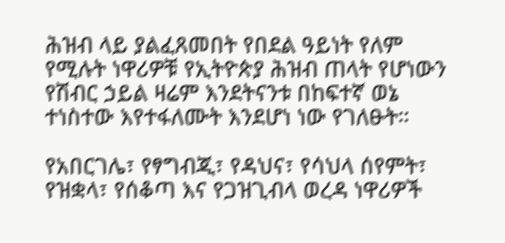ሕዝብ ላይ ያልፈጸመበት የበደል ዓይነት የለም የሚሉት ነዋሪዎቹ የኢትዮጵያ ሕዝብ ጠላት የሆነውን የሽብር ኃይል ዛሬም እንደትናንቱ በከፍተኛ ወኔ ተነስተው እየተፋለሙት እንደሆነ ነው የገለፁት።

የአበርገሌ፣ የፃግብጂ፣ የዳህና፣ የሳህላ ሰየምት፣ የዝቋላ፣ የሰቆጣ እና የጋዝጊብላ ወረዳ ነዋሪዎች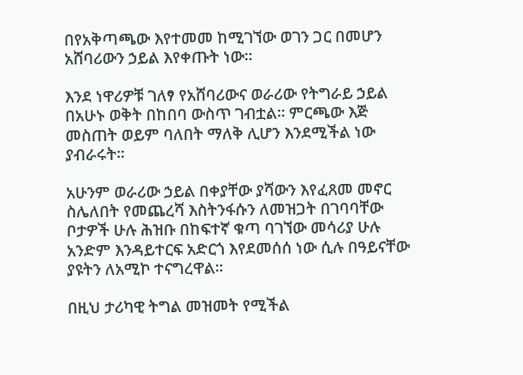በየአቅጣጫው እየተመመ ከሚገኘው ወገን ጋር በመሆን አሸባሪውን ኃይል እየቀጡት ነው።

እንደ ነዋሪዎቹ ገለፃ የአሸባሪውና ወራሪው የትግራይ ኃይል በአሁኑ ወቅት በከበባ ውስጥ ገብቷል፡፡ ምርጫው እጅ መስጠት ወይም ባለበት ማለቅ ሊሆን እንደሚችል ነው ያብራሩት።

አሁንም ወራሪው ኃይል በቀያቸው ያሻውን እየፈጸመ መኖር ስሌለበት የመጨረሻ እስትንፋሱን ለመዝጋት በገባባቸው ቦታዎች ሁሉ ሕዝቡ በከፍተኛ ቁጣ ባገኘው መሳሪያ ሁሉ አንድም እንዳይተርፍ አድርጎ እየደመሰሰ ነው ሲሉ በዓይናቸው ያዩትን ለአሚኮ ተናግረዋል።

በዚህ ታሪካዊ ትግል መዝመት የሚችል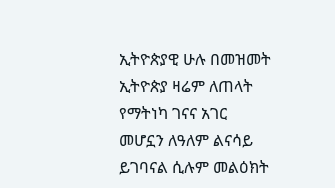ኢትዮጵያዊ ሁሉ በመዝመት ኢትዮጵያ ዛሬም ለጠላት የማትነካ ገናና አገር መሆኗን ለዓለም ልናሳይ ይገባናል ሲሉም መልዕክት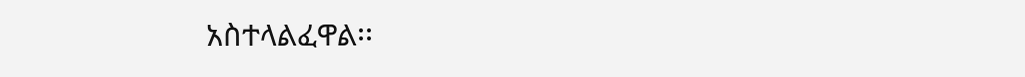አስተላልፈዋል፡፡